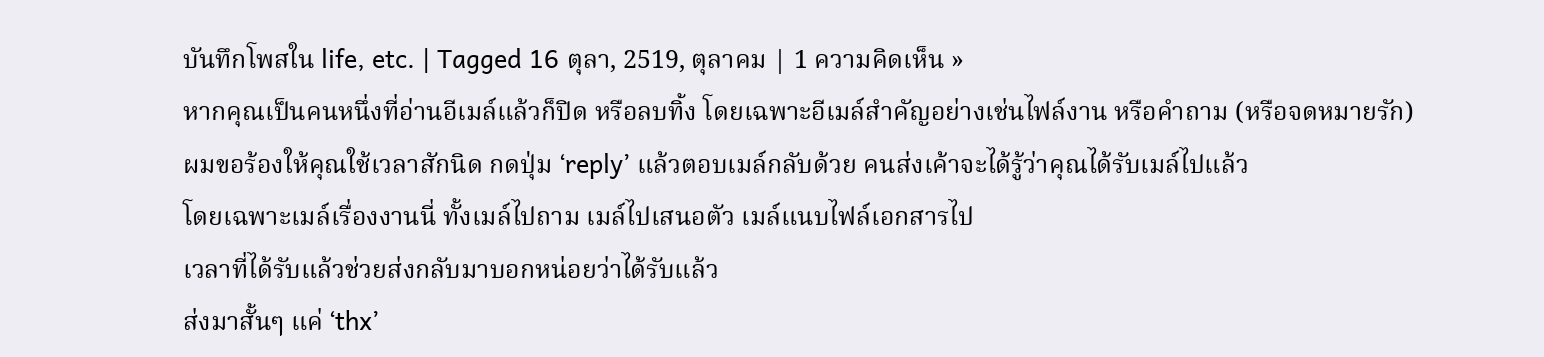บันทึกโพสใน life, etc. | Tagged 16 ตุลา, 2519, ตุลาคม | 1 ความคิดเห็น »
หากคุณเป็นคนหนึ่งที่อ่านอีเมล์แล้วก็ปิด หรือลบทิ้ง โดยเฉพาะอีเมล์สำคัญอย่างเช่นไฟล์งาน หรือคำถาม (หรือจดหมายรัก)
ผมขอร้องให้คุณใช้เวลาสักนิด กดปุ่ม ‘reply’ แล้วตอบเมล์กลับด้วย คนส่งเค้าจะได้รู้ว่าคุณได้รับเมล์ไปแล้ว
โดยเฉพาะเมล์เรื่องงานนี่ ทั้งเมล์ไปถาม เมล์ไปเสนอตัว เมล์แนบไฟล์เอกสารไป
เวลาที่ได้รับแล้วช่วยส่งกลับมาบอกหน่อยว่าได้รับแล้ว
ส่งมาสั้นๆ แค่ ‘thx’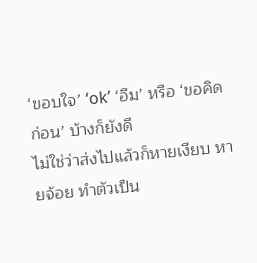‘ขอบใจ’ ‘ok’ ‘อืม’ หรือ ‘ขอคิดก่อน’ บ้างก็ยังดี
ไม่ใช่ว่าส่งไปแล้วก็หายเงียบ หายจ้อย ทำตัวเป็น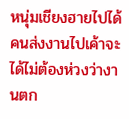หนุ่มเชียงฮายไปได้
คนส่งงานไปเค้าจะได้ไม่ต้องห่วงว่างานตก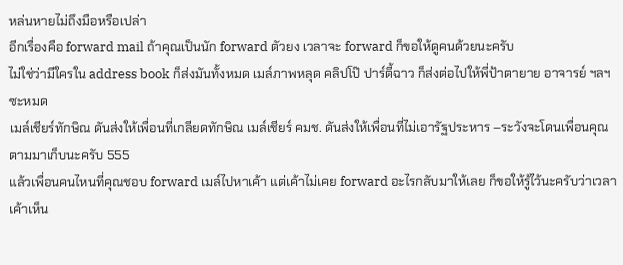หล่นหายไม่ถึงมือหรือเปล่า
อีกเรื่องคือ forward mail ถ้าคุณเป็นนัก forward ตัวยง เวลาจะ forward ก็ขอให้ดูคนด้วยนะครับ
ไม่ใช่ว่ามีใครใน address book ก็ส่งมันทั้งหมด เมล์ภาพหลุด คลิปโป๊ ปาร์ตี้ฉาว ก็ส่งต่อไปให้พี่ป้าตายาย อาจารย์ ฯลฯ ซะหมด
เมล์เชียร์ทักษิณ ดันส่งให้เพื่อนที่เกลียดทักษิณ เมล์เชียร์ คมช. ดันส่งให้เพื่อนที่ไม่เอารัฐประหาร –ระวังจะโดนเพื่อนคุณตามมาเก็บนะครับ 555
แล้วเพื่อนคนไหนที่คุณชอบ forward เมล์ไปหาเค้า แต่เค้าไม่เคย forward อะไรกลับมาให้เลย ก็ขอให้รู้ไว้นะครับว่าเวลาเค้าเห็น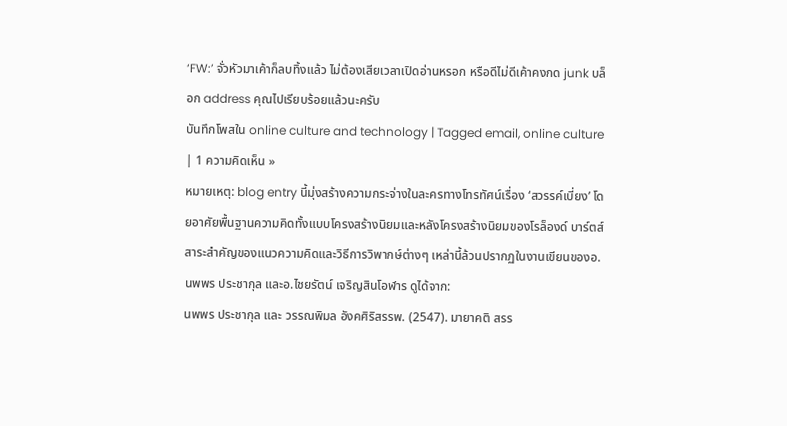‘FW:’ จั่วหัวมาเค้าก็ลบทิ้งแล้ว ไม่ต้องเสียเวลาเปิดอ่านหรอก หรือดีไม่ดีเค้าคงกด junk บล็อก address คุณไปเรียบร้อยแล้วนะครับ
บันทึกโพสใน online culture and technology | Tagged email, online culture | 1 ความคิดเห็น »
หมายเหตุ: blog entry นี้มุ่งสร้างความกระจ่างในละครทางโทรทัศน์เรื่อง ‘สวรรค์เบี่ยง’ โดยอาศัยพื้นฐานความคิดทั้งแบบโครงสร้างนิยมและหลังโครงสร้างนิยมของโรล็องด์ บาร์ตส์ สาระสำคัญของแนวความคิดและวิธีการวิพากษ์ต่างๆ เหล่านี้ล้วนปรากฏในงานเขียนของอ.นพพร ประชากุล และอ.ไชยรัตน์ เจริญสินโอฬาร ดูได้จาก:
นพพร ประชากุล และ วรรณพิมล อังคศิริสรรพ. (2547). มายาคติ สรร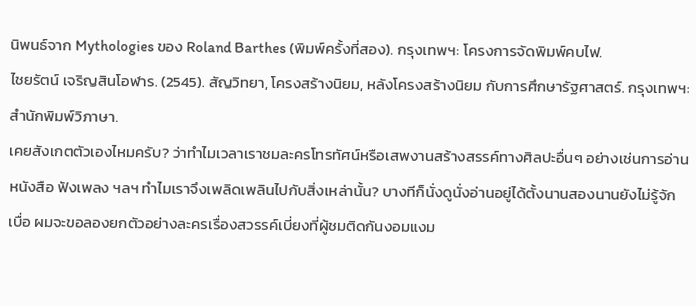นิพนธ์จาก Mythologies ของ Roland Barthes (พิมพ์ครั้งที่สอง). กรุงเทพฯ: โครงการจัดพิมพ์คบไฟ.
ไชยรัตน์ เจริญสินโอฬาร. (2545). สัญวิทยา, โครงสร้างนิยม, หลังโครงสร้างนิยม กับการศึกษารัฐศาสตร์. กรุงเทพฯ: สำนักพิมพ์วิภาษา.
เคยสังเกตตัวเองไหมครับ? ว่าทำไมเวลาเราชมละครโทรทัศน์หรือเสพงานสร้างสรรค์ทางศิลปะอื่นๆ อย่างเช่นการอ่านหนังสือ ฟังเพลง ฯลฯ ทำไมเราจึงเพลิดเพลินไปกับสิ่งเหล่านั้น? บางทีก็นั่งดูนั่งอ่านอยู่ได้ตั้งนานสองนานยังไม่รู้จักเบื่อ ผมจะขอลองยกตัวอย่างละครเรื่องสวรรค์เบี่ยงที่ผู้ชมติดกันงอมแงม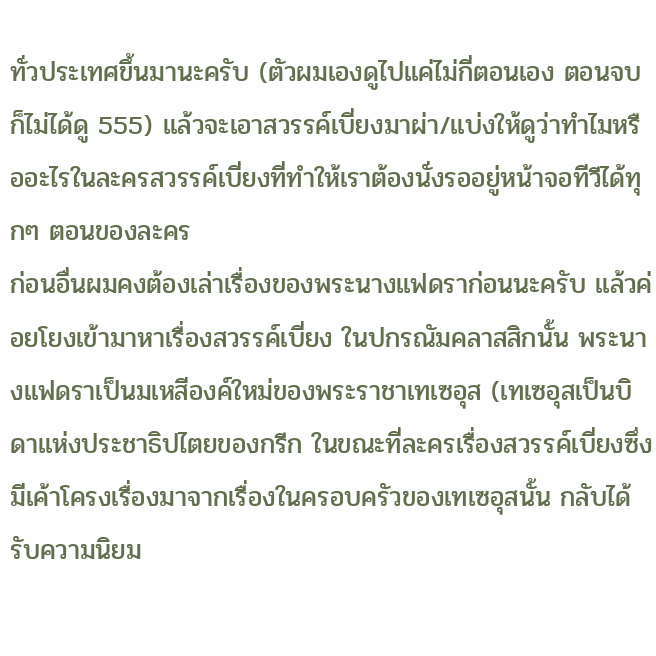ทั่วประเทศขึ้นมานะครับ (ตัวผมเองดูไปแค่ไม่กี่ตอนเอง ตอนจบก็ไม่ได้ดู 555) แล้วจะเอาสวรรค์เบี่ยงมาผ่า/แบ่งให้ดูว่าทำไมหรืออะไรในละครสวรรค์เบี่ยงที่ทำให้เราต้องนั่งรออยู่หน้าจอทีวีได้ทุกๆ ตอนของละคร
ก่อนอื่นผมคงต้องเล่าเรื่องของพระนางแฟดราก่อนนะครับ แล้วค่อยโยงเข้ามาหาเรื่องสวรรค์เบี่ยง ในปกรณัมคลาสสิกนั้น พระนางแฟดราเป็นมเหสีองค์ใหม่ของพระราชาเทเซอุส (เทเซอุสเป็นบิดาแห่งประชาธิปไตยของกรีก ในขณะที่ละครเรื่องสวรรค์เบี่ยงซึ่งมีเค้าโครงเรื่องมาจากเรื่องในครอบครัวของเทเซอุสนั้น กลับได้รับความนิยม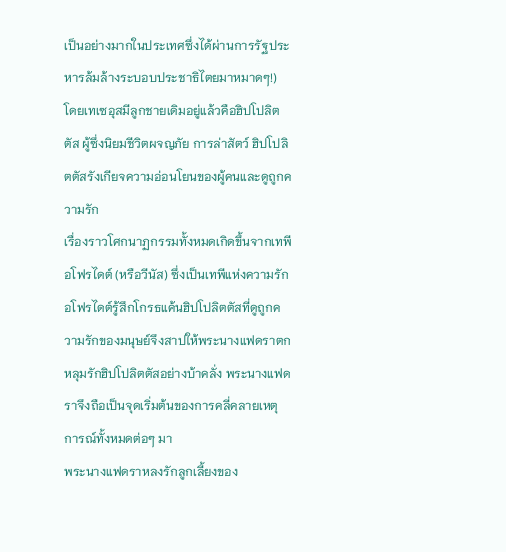เป็นอย่างมากในประเทศซึ่งได้ผ่านการรัฐประหารล้มล้างระบอบประชาธิไตยมาหมาดๆ!) โดยเทเซอุสมีลูกชายเดิมอยู่แล้วคือฮิปโปลิตตัส ผู้ซึ่งนิยมชีวิตผจญภัย การล่าสัตว์ ฮิปโปลิตตัสรังเกียจความอ่อนโยนของผู้คนและดูถูกความรัก
เรื่องราวโศกนาฏกรรมทั้งหมดเกิดขึ้นจากเทพีอโฟรไดต์ (หรือวีนัส) ซึ่งเป็นเทพีแห่งความรัก อโฟรไดต์รู้สึกโกรธแค้นฮิปโปลิตตัสที่ดูถูกความรักของมนุษย์จึงสาปให้พระนางแฟดราตกหลุมรักฮิปโปลิตตัสอย่างบ้าคลั่ง พระนางแฟดราจึงถือเป็นจุดเริ่มต้นของการคลี่คลายเหตุการณ์ทั้งหมดต่อๆ มา
พระนางแฟดราหลงรักลูกเลี้ยงของ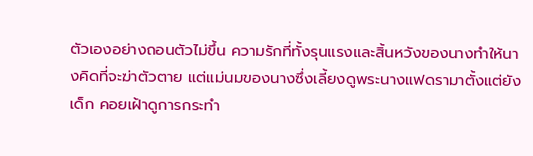ตัวเองอย่างถอนตัวไม่ขึ้น ความรักที่ทั้งรุนแรงและสิ้นหวังของนางทำให้นางคิดที่จะฆ่าตัวตาย แต่แม่นมของนางซึ่งเลี้ยงดูพระนางแฟดรามาตั้งแต่ยังเด็ก คอยเฝ้าดูการกระทำ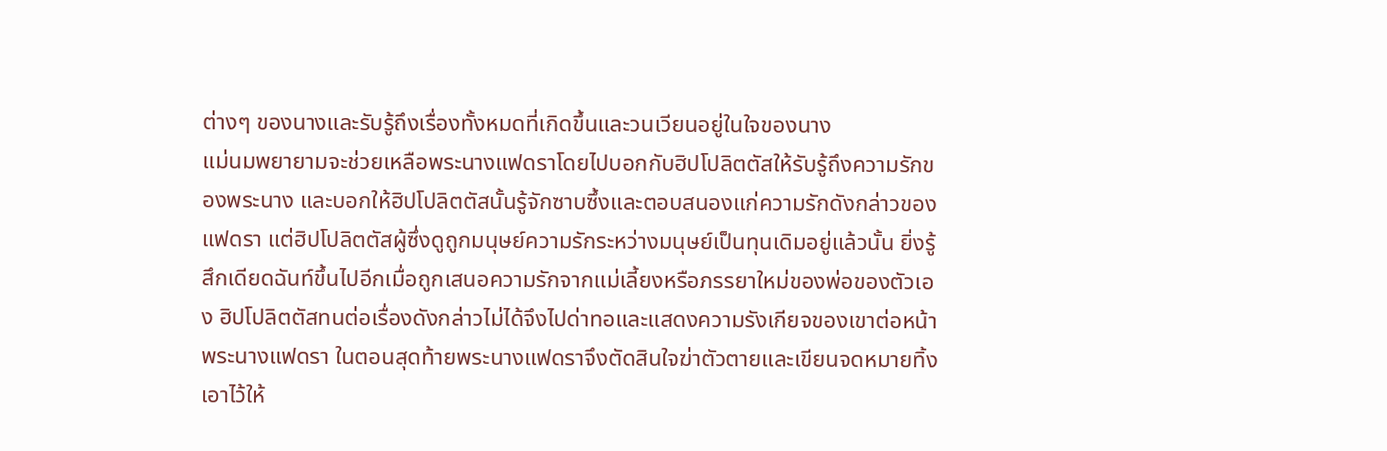ต่างๆ ของนางและรับรู้ถึงเรื่องทั้งหมดที่เกิดขึ้นและวนเวียนอยู่ในใจของนาง
แม่นมพยายามจะช่วยเหลือพระนางแฟดราโดยไปบอกกับฮิปโปลิตตัสให้รับรู้ถึงความรักของพระนาง และบอกให้ฮิปโปลิตตัสนั้นรู้จักซาบซึ้งและตอบสนองแก่ความรักดังกล่าวของแฟดรา แต่ฮิปโปลิตตัสผู้ซึ่งดูถูกมนุษย์ความรักระหว่างมนุษย์เป็นทุนเดิมอยู่แล้วนั้น ยิ่งรู้สึกเดียดฉันท์ขึ้นไปอีกเมื่อถูกเสนอความรักจากแม่เลี้ยงหรือภรรยาใหม่ของพ่อของตัวเอง ฮิปโปลิตตัสทนต่อเรื่องดังกล่าวไม่ได้จึงไปด่าทอและแสดงความรังเกียจของเขาต่อหน้าพระนางแฟดรา ในตอนสุดท้ายพระนางแฟดราจึงตัดสินใจฆ่าตัวตายและเขียนจดหมายทิ้งเอาไว้ให้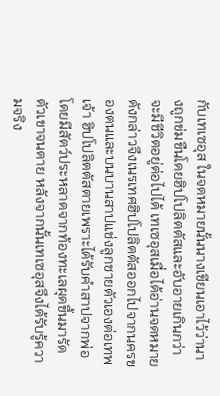กับเทเซอุส ในจดหมายนั้นนางเขียนเอาไว้ว่านางถูกข่มขืนโดยฮิปโปลิตตัสและอับอายเกินกว่าจะมีชีวิตอยู่ต่อไปได้ เทเซอุสเมื่อได้อ่านจดหมายดังกล่าวจึงเนรเทศฮิปโปลิตตัสออกไปจากนครของตนและบนบานสาปแช่งลูกชายตัวเองต่อเทพเจ้า ฮิปโปลิตตัสตายเพราะได้รับคำสาปจากพ่อ โดยมีสัตว์ประหลาดจากท้องทะเลผุดขึ้นมารัดตัวเขาจนตาย หลังจากนั้นเทเซอุสจึงได้รับรู้ความจริง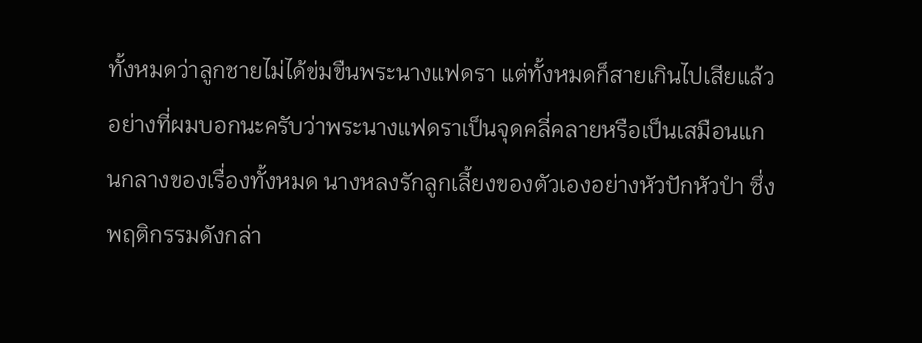ทั้งหมดว่าลูกชายไม่ได้ข่มขืนพระนางแฟดรา แต่ทั้งหมดก็สายเกินไปเสียแล้ว
อย่างที่ผมบอกนะครับว่าพระนางแฟดราเป็นจุดคลี่คลายหรือเป็นเสมือนแกนกลางของเรื่องทั้งหมด นางหลงรักลูกเลี้ยงของตัวเองอย่างหัวปักหัวปำ ซึ่งพฤติกรรมดังกล่า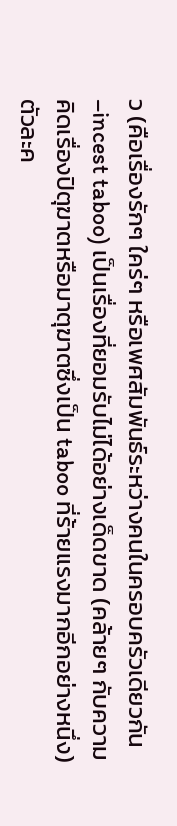ว (คือเรื่องรักๆ ใคร่ๆ หรือเพศสัมพันธ์ระหว่างคนในครอบครัวเดียวกัน–incest taboo) เป็นเรื่องที่ยอมรับไม่ได้อย่างเด็ดขาด (คล้ายๆ กับความคิดเรื่องปิตุฆาตหรือมาตุฆาตซึ่งเป็น taboo ที่ร้ายแรงมากอีกอย่างหนึ่ง) ตัวละค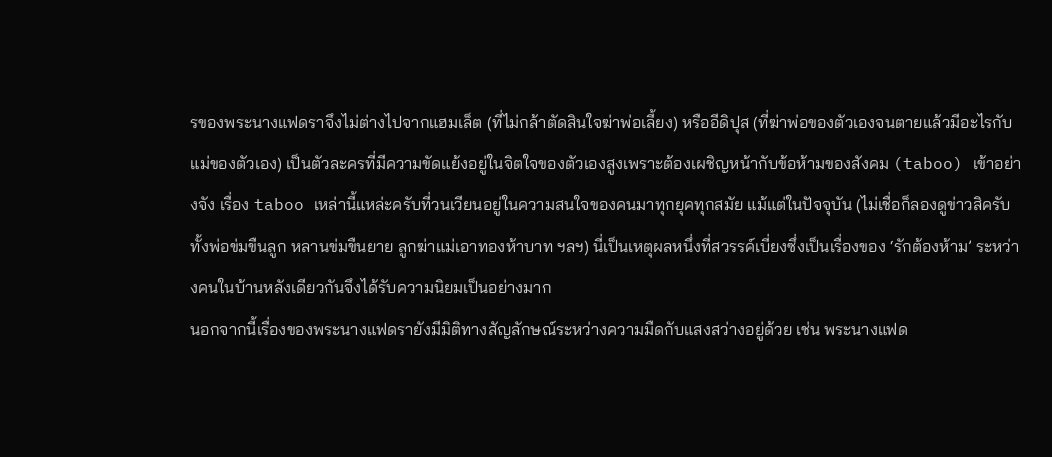รของพระนางแฟดราจึงไม่ต่างไปจากแฮมเล็ต (ที่ไม่กล้าตัดสินใจฆ่าพ่อเลี้ยง) หรืออีดิปุส (ที่ฆ่าพ่อของตัวเองจนตายแล้วมีอะไรกับแม่ของตัวเอง) เป็นตัวละครที่มีความขัดแย้งอยู่ในจิตใจของตัวเองสูงเพราะต้องเผชิญหน้ากับข้อห้ามของสังคม (taboo) เข้าอย่างจัง เรื่อง taboo เหล่านี้แหล่ะครับที่วนเวียนอยู่ในความสนใจของคนมาทุกยุคทุกสมัย แม้แต่ในปัจจุบัน (ไม่เชื่อก็ลองดูข่าวสิครับทั้งพ่อข่มขืนลูก หลานข่มขืนยาย ลูกฆ่าแม่เอาทองห้าบาท ฯลฯ) นี่เป็นเหตุผลหนึ่งที่สวรรค์เบี่ยงซึ่งเป็นเรื่องของ ‘รักต้องห้าม’ ระหว่างคนในบ้านหลังเดียวกันจึงได้รับความนิยมเป็นอย่างมาก
นอกจากนี้เรื่องของพระนางแฟดรายังมีมิติทางสัญลักษณ์ระหว่างความมืดกับแสงสว่างอยู่ด้วย เช่น พระนางแฟด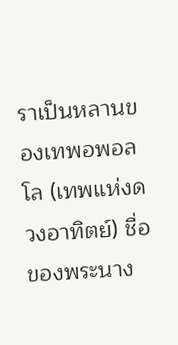ราเป็นหลานของเทพอพอลโล (เทพแห่งดวงอาทิตย์) ชื่อของพระนาง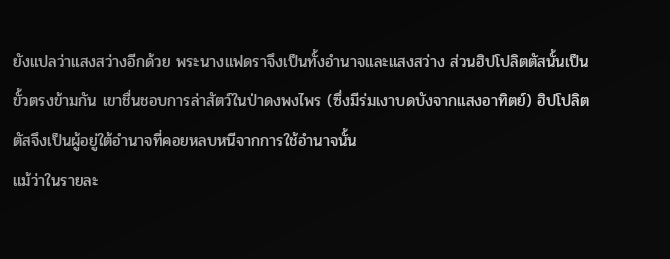ยังแปลว่าแสงสว่างอีกด้วย พระนางแฟดราจึงเป็นทั้งอำนาจและแสงสว่าง ส่วนฮิปโปลิตตัสนั้นเป็นขั้วตรงข้ามกัน เขาชื่นชอบการล่าสัตว์ในป่าดงพงไพร (ซึ่งมีร่มเงาบดบังจากแสงอาทิตย์) ฮิปโปลิตตัสจึงเป็นผู้อยู่ใต้อำนาจที่คอยหลบหนีจากการใช้อำนาจนั้น
แม้ว่าในรายละ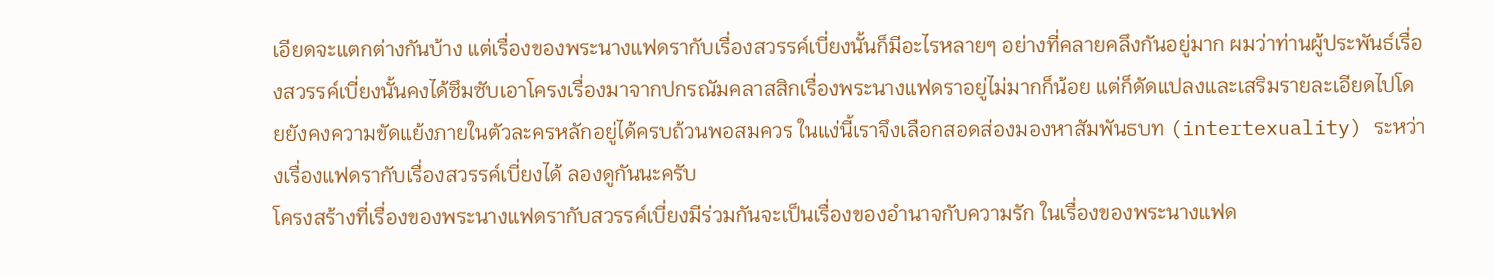เอียดจะแตกต่างกันบ้าง แต่เรื่องของพระนางแฟดรากับเรื่องสวรรค์เบี่ยงนั้นก็มีอะไรหลายๆ อย่างที่คลายคลึงกันอยู่มาก ผมว่าท่านผู้ประพันธ์เรื่องสวรรค์เบี่ยงนั้นคงได้ซึมซับเอาโครงเรื่องมาจากปกรณัมคลาสสิกเรื่องพระนางแฟดราอยู่ไม่มากก็น้อย แต่ก็ดัดแปลงและเสริมรายละเอียดไปโดยยังคงความขัดแย้งภายในตัวละครหลักอยู่ได้ครบถ้วนพอสมควร ในแง่นี้เราจึงเลือกสอดส่องมองหาสัมพันธบท (intertexuality) ระหว่างเรื่องแฟดรากับเรื่องสวรรค์เบี่ยงได้ ลองดูกันนะครับ
โครงสร้างที่เรื่องของพระนางแฟดรากับสวรรค์เบี่ยงมีร่วมกันจะเป็นเรื่องของอำนาจกับความรัก ในเรื่องของพระนางแฟด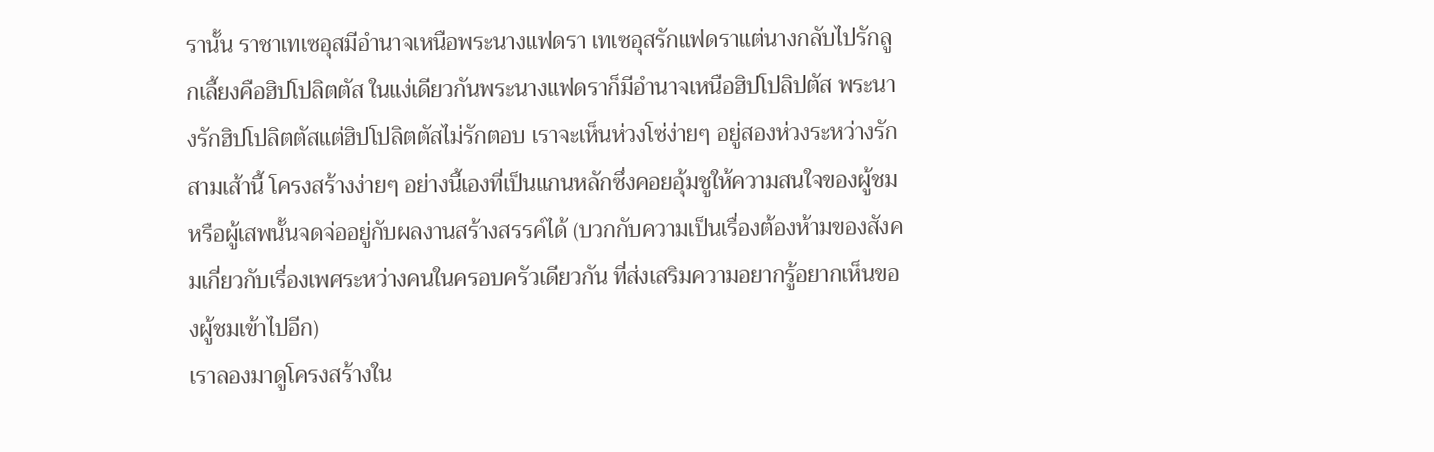รานั้น ราชาเทเซอุสมีอำนาจเหนือพระนางแฟดรา เทเซอุสรักแฟดราแต่นางกลับไปรักลูกเลี้ยงคือฮิปโปลิตตัส ในแง่เดียวกันพระนางแฟดราก็มีอำนาจเหนือฮิปโปลิปตัส พระนางรักฮิปโปลิตตัสแต่ฮิปโปลิตตัสไม่รักตอบ เราจะเห็นห่วงโซ่ง่ายๆ อยู่สองห่วงระหว่างรักสามเส้านี้ โครงสร้างง่ายๆ อย่างนี้เองที่เป็นแกนหลักซึ่งคอยอุ้มชูให้ความสนใจของผู้ชมหรือผู้เสพนั้นจดจ่ออยู่กับผลงานสร้างสรรค์ได้ (บวกกับความเป็นเรื่องต้องห้ามของสังคมเกี่ยวกับเรื่องเพศระหว่างคนในครอบครัวเดียวกัน ที่ส่งเสริมความอยากรู้อยากเห็นของผู้ชมเข้าไปอีก)
เราลองมาดูโครงสร้างใน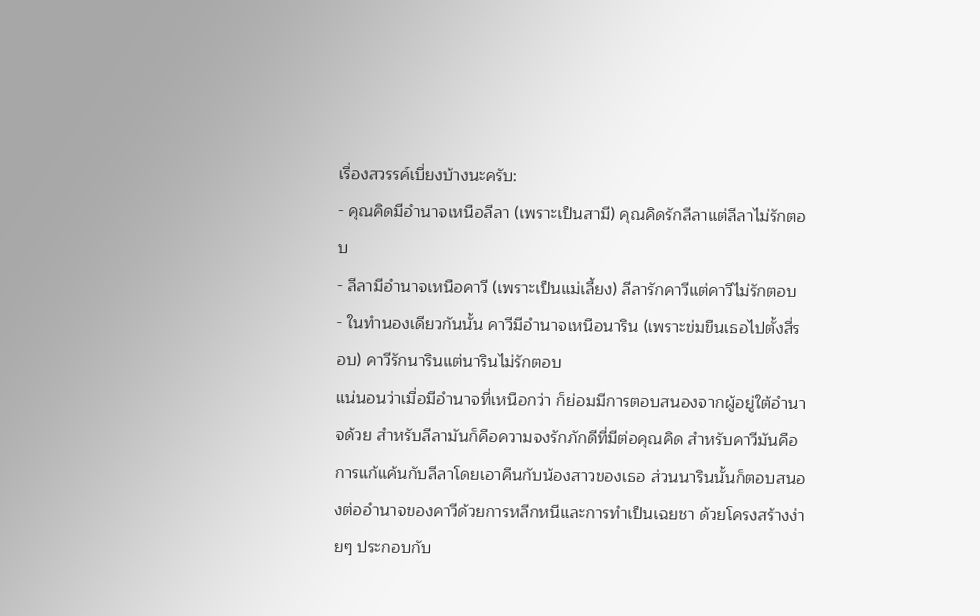เรื่องสวรรค์เบี่ยงบ้างนะครับ:
- คุณคิดมีอำนาจเหนือลีลา (เพราะเป็นสามี) คุณคิดรักลีลาแต่ลีลาไม่รักตอบ
- ลีลามีอำนาจเหนือคาวี (เพราะเป็นแม่เลี้ยง) ลีลารักคาวีแต่คาวีไม่รักตอบ
- ในทำนองเดียวกันนั้น คาวีมีอำนาจเหนือนาริน (เพราะข่มขืนเธอไปตั้งสี่รอบ) คาวีรักนารินแต่นารินไม่รักตอบ
แน่นอนว่าเมื่อมีอำนาจที่เหนือกว่า ก็ย่อมมีการตอบสนองจากผู้อยู่ใต้อำนาจด้วย สำหรับลีลามันก็คือความจงรักภักดีที่มีต่อคุณคิด สำหรับคาวีมันคือการแก้แค้นกับลีลาโดยเอาคืนกับน้องสาวของเธอ ส่วนนารินนั้นก็ตอบสนองต่ออำนาจของคาวีด้วยการหลีกหนีและการทำเป็นเฉยชา ด้วยโครงสร้างง่ายๆ ประกอบกับ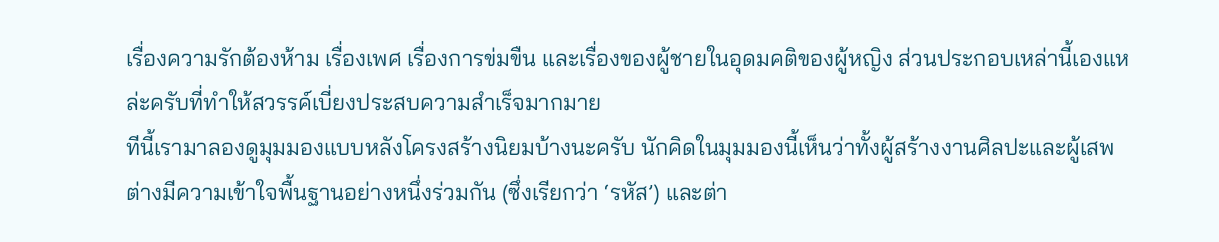เรื่องความรักต้องห้าม เรื่องเพศ เรื่องการข่มขืน และเรื่องของผู้ชายในอุดมคติของผู้หญิง ส่วนประกอบเหล่านี้เองแหล่ะครับที่ทำให้สวรรค์เบี่ยงประสบความสำเร็จมากมาย
ทีนี้เรามาลองดูมุมมองแบบหลังโครงสร้างนิยมบ้างนะครับ นักคิดในมุมมองนี้เห็นว่าทั้งผู้สร้างงานศิลปะและผู้เสพต่างมีความเข้าใจพื้นฐานอย่างหนึ่งร่วมกัน (ซึ่งเรียกว่า ‘รหัส’) และต่า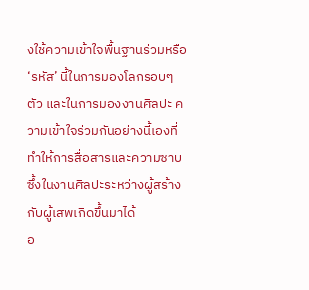งใช้ความเข้าใจพื้นฐานร่วมหรือ ‘รหัส’ นี้ในการมองโลกรอบๆ ตัว และในการมองงานศิลปะ ความเข้าใจร่วมกันอย่างนี้เองที่ทำให้การสื่อสารและความซาบซึ้งในงานศิลปะระหว่างผู้สร้างกับผู้เสพเกิดขึ้นมาได้
อ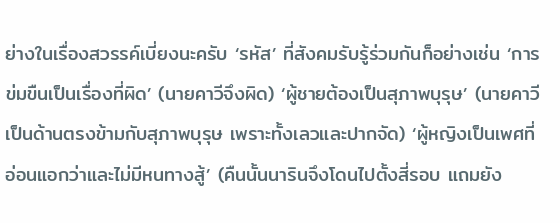ย่างในเรื่องสวรรค์เบี่ยงนะครับ ‘รหัส’ ที่สังคมรับรู้ร่วมกันก็อย่างเช่น ‘การข่มขืนเป็นเรื่องที่ผิด’ (นายคาวีจึงผิด) ‘ผู้ชายต้องเป็นสุภาพบุรุษ’ (นายคาวีเป็นด้านตรงข้ามกับสุภาพบุรุษ เพราะทั้งเลวและปากจัด) ‘ผู้หญิงเป็นเพศที่อ่อนแอกว่าและไม่มีหนทางสู้’ (คืนนั้นนารินจึงโดนไปตั้งสี่รอบ แถมยัง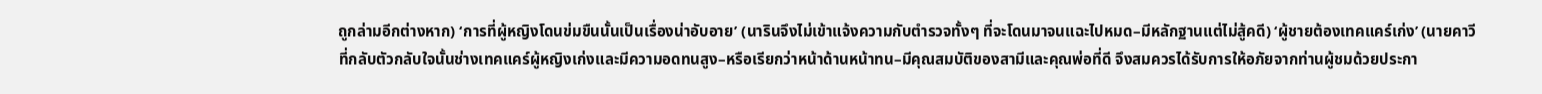ถูกล่ามอีกต่างหาก) ‘การที่ผู้หญิงโดนข่มขืนนั้นเป็นเรื่องน่าอับอาย’ (นารินจึงไม่เข้าแจ้งความกับตำรวจทั้งๆ ที่จะโดนมาจนแฉะไปหมด–มีหลักฐานแต่ไม่สู้คดี) ‘ผู้ชายต้องเทคแคร์เก่ง’ (นายคาวีที่กลับตัวกลับใจนั้นช่างเทคแคร์ผู้หญิงเก่งและมีความอดทนสูง–หรือเรียกว่าหน้าด้านหน้าทน–มีคุณสมบัติของสามีและคุณพ่อที่ดี จึงสมควรได้รับการให้อภัยจากท่านผู้ชมด้วยประกา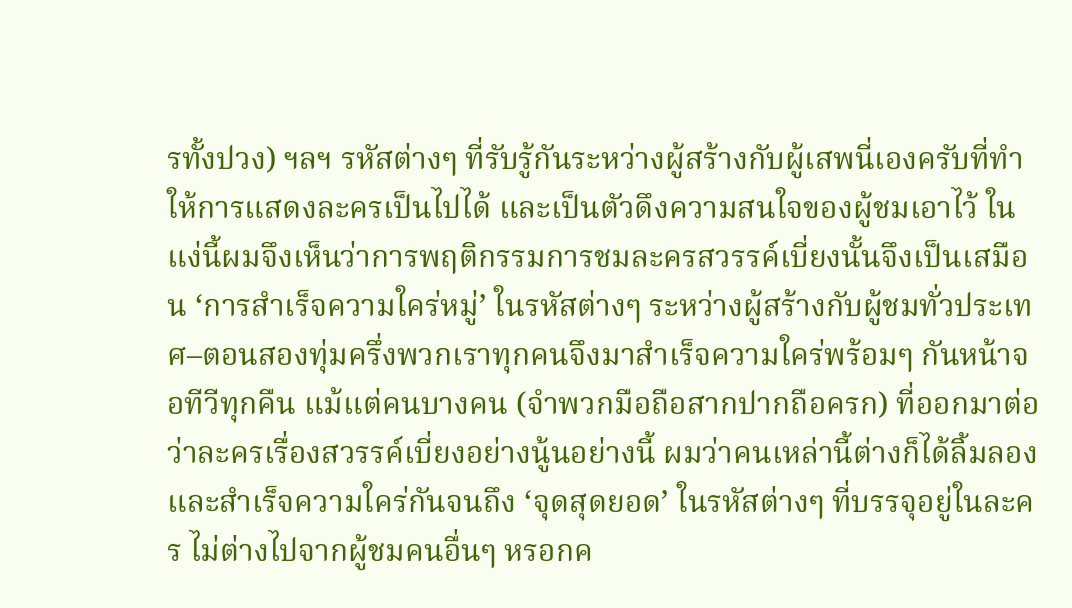รทั้งปวง) ฯลฯ รหัสต่างๆ ที่รับรู้กันระหว่างผู้สร้างกับผู้เสพนี่เองครับที่ทำให้การแสดงละครเป็นไปได้ และเป็นตัวดึงความสนใจของผู้ชมเอาไว้ ในแง่นี้ผมจึงเห็นว่าการพฤติกรรมการชมละครสวรรค์เบี่ยงนั้นจึงเป็นเสมือน ‘การสำเร็จความใคร่หมู่’ ในรหัสต่างๆ ระหว่างผู้สร้างกับผู้ชมทั่วประเทศ–ตอนสองทุ่มครึ่งพวกเราทุกคนจึงมาสำเร็จความใคร่พร้อมๆ กันหน้าจอทีวีทุกคืน แม้แต่คนบางคน (จำพวกมือถือสากปากถือครก) ที่ออกมาต่อว่าละครเรื่องสวรรค์เบี่ยงอย่างนู้นอย่างนี้ ผมว่าคนเหล่านี้ต่างก็ได้ลิ้มลองและสำเร็จความใคร่กันจนถึง ‘จุดสุดยอด’ ในรหัสต่างๆ ที่บรรจุอยู่ในละคร ไม่ต่างไปจากผู้ชมคนอื่นๆ หรอกค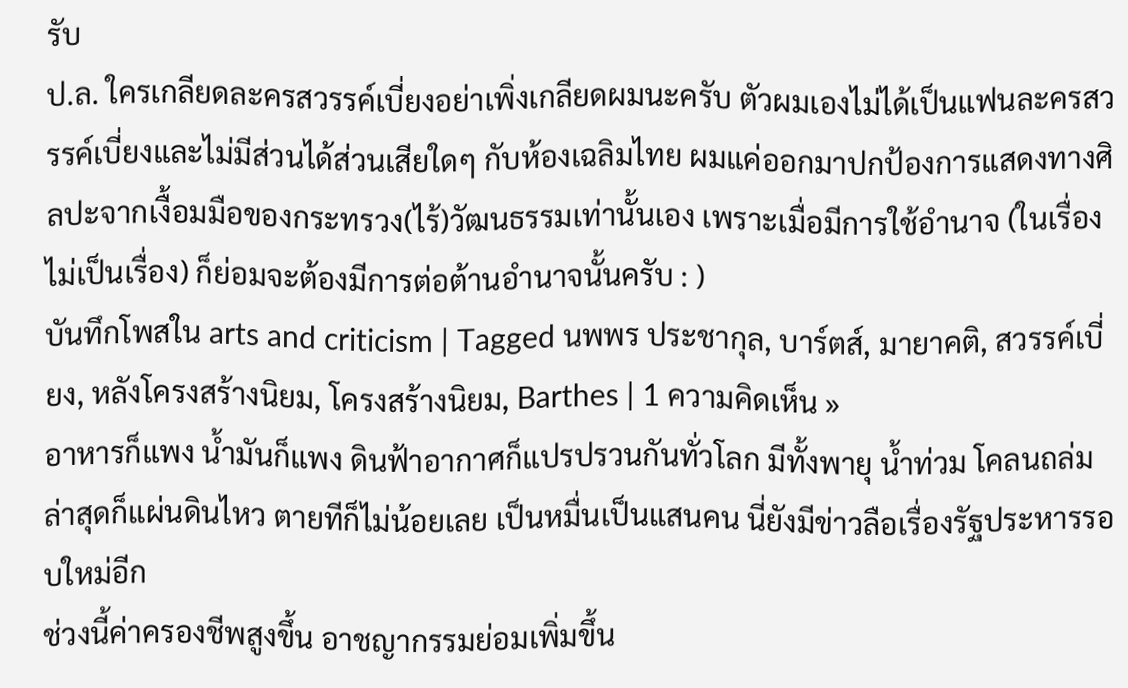รับ
ป.ล. ใครเกลียดละครสวรรค์เบี่ยงอย่าเพิ่งเกลียดผมนะครับ ตัวผมเองไม่ได้เป็นแฟนละครสวรรค์เบี่ยงและไม่มีส่วนได้ส่วนเสียใดๆ กับห้องเฉลิมไทย ผมแค่ออกมาปกป้องการแสดงทางศิลปะจากเงื้อมมือของกระทรวง(ไร้)วัฒนธรรมเท่านั้นเอง เพราะเมื่อมีการใช้อำนาจ (ในเรื่องไม่เป็นเรื่อง) ก็ย่อมจะต้องมีการต่อต้านอำนาจนั้นครับ : )
บันทึกโพสใน arts and criticism | Tagged นพพร ประชากุล, บาร์ตส์, มายาคติ, สวรรค์เบี่ยง, หลังโครงสร้างนิยม, โครงสร้างนิยม, Barthes | 1 ความคิดเห็น »
อาหารก็แพง น้ำมันก็แพง ดินฟ้าอากาศก็แปรปรวนกันทั่วโลก มีทั้งพายุ น้ำท่วม โคลนถล่ม ล่าสุดก็แผ่นดินไหว ตายทีก็ไม่น้อยเลย เป็นหมื่นเป็นแสนคน นี่ยังมีข่าวลือเรื่องรัฐประหารรอบใหม่อีก
ช่วงนี้ค่าครองชีพสูงขึ้น อาชญากรรมย่อมเพิ่มขึ้น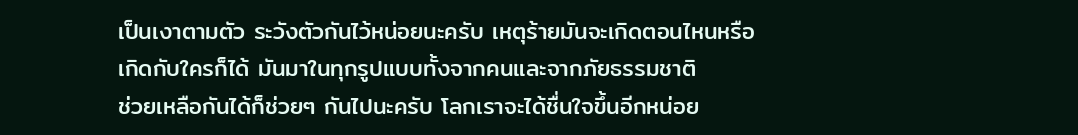เป็นเงาตามตัว ระวังตัวกันไว้หน่อยนะครับ เหตุร้ายมันจะเกิดตอนไหนหรือเกิดกับใครก็ได้ มันมาในทุกรูปแบบทั้งจากคนและจากภัยธรรมชาติ
ช่วยเหลือกันได้ก็ช่วยๆ กันไปนะครับ โลกเราจะได้ชื่นใจขึ้นอีกหน่อย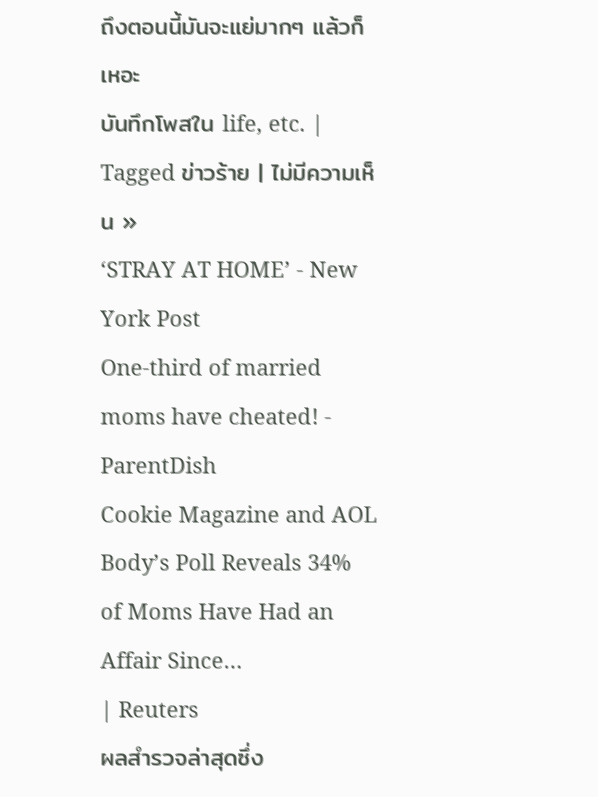ถึงตอนนี้มันจะแย่มากๆ แล้วก็เหอะ
บันทึกโพสใน life, etc. | Tagged ข่าวร้าย | ไม่มีความเห็น »
‘STRAY AT HOME’ - New York Post
One-third of married moms have cheated! - ParentDish
Cookie Magazine and AOL Body’s Poll Reveals 34% of Moms Have Had an Affair Since…
| Reuters
ผลสำรวจล่าสุดซึ่ง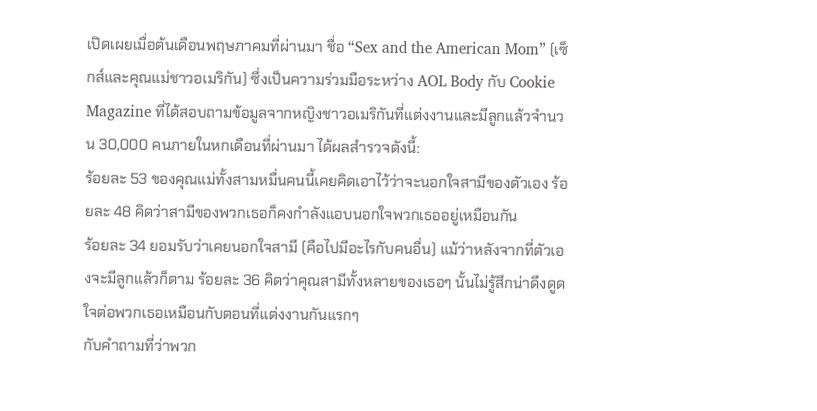เปิดเผยเมื่อต้นเดือนพฤษภาคมที่ผ่านมา ชื่อ “Sex and the American Mom” (เซ็กส์และคุณแม่ชาวอเมริกัน) ซึ่งเป็นความร่วมมือระหว่าง AOL Body กับ Cookie Magazine ที่ได้สอบถามข้อมูลจากหญิงชาวอเมริกันที่แต่งงานและมีลูกแล้วจำนวน 30,000 คนภายในหกเดือนที่ผ่านมา ได้ผลสำรวจดังนี้:
ร้อยละ 53 ของคุณแม่ทั้งสามหมื่นคนนี้เคยคิดเอาไว้ว่าจะนอกใจสามีของตัวเอง ร้อยละ 48 คิดว่าสามีของพวกเธอก็คงกำลังแอบนอกใจพวกเธออยู่เหมือนกัน
ร้อยละ 34 ยอมรับว่าเคยนอกใจสามี (คือไปมีอะไรกับคนอื่น) แม้ว่าหลังจากที่ตัวเองจะมีลูกแล้วก็ตาม ร้อยละ 36 คิดว่าคุณสามีทั้งหลายของเธอๆ นั้นไม่รู้สึกน่าดึงดูดใจต่อพวกเธอเหมือนกับตอนที่แต่งงานกันแรกๆ
กับคำถามที่ว่าพวก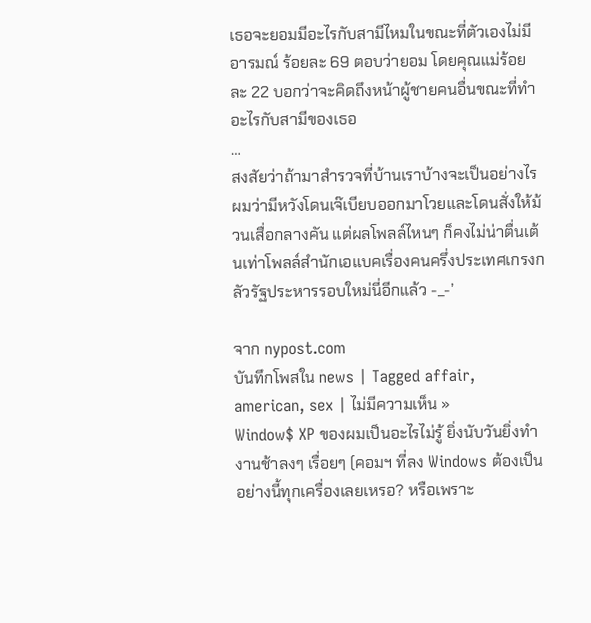เธอจะยอมมีอะไรกับสามีไหมในขณะที่ตัวเองไม่มีอารมณ์ ร้อยละ 69 ตอบว่ายอม โดยคุณแม่ร้อยละ 22 บอกว่าจะคิดถึงหน้าผู้ชายคนอื่นขณะที่ทำอะไรกับสามีของเธอ
…
สงสัยว่าถ้ามาสำรวจที่บ้านเราบ้างจะเป็นอย่างไร ผมว่ามีหวังโดนเจ๊เบียบออกมาโวยและโดนสั่งให้ม้วนเสื่อกลางคัน แต่ผลโพลล์ไหนๆ ก็คงไม่น่าตื่นเต้นเท่าโพลล์สำนักเอแบคเรื่องคนครึ่งประเทศเกรงกลัวรัฐประหารรอบใหม่นี่อีกแล้ว -_-’

จาก nypost.com
บันทึกโพสใน news | Tagged affair, american, sex | ไม่มีความเห็น »
Window$ XP ของผมเป็นอะไรไม่รู้ ยิ่งนับวันยิ่งทำงานช้าลงๆ เรื่อยๆ (คอมฯ ที่ลง Windows ต้องเป็นอย่างนี้ทุกเครื่องเลยเหรอ? หรือเพราะ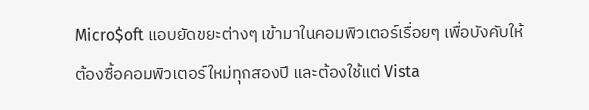Micro$oft แอบยัดขยะต่างๆ เข้ามาในคอมพิวเตอร์เรื่อยๆ เพื่อบังคับให้ต้องซื้อคอมพิวเตอร์ใหม่ทุกสองปี และต้องใช้แต่ Vista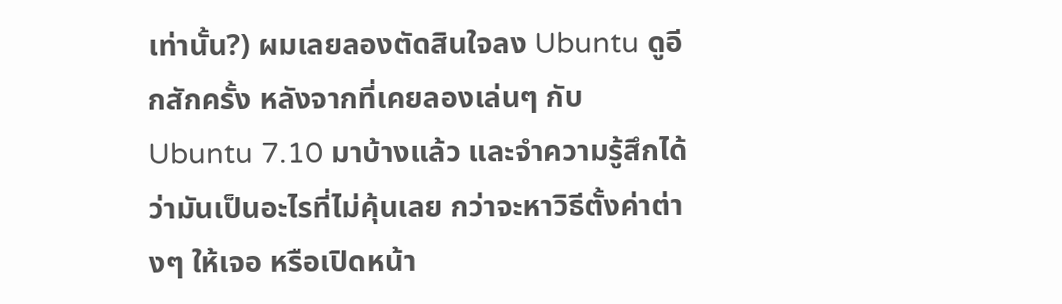เท่านั้น?) ผมเลยลองตัดสินใจลง Ubuntu ดูอีกสักครั้ง หลังจากที่เคยลองเล่นๆ กับ Ubuntu 7.10 มาบ้างแล้ว และจำความรู้สึกได้ว่ามันเป็นอะไรที่ไม่คุ้นเลย กว่าจะหาวิธีตั้งค่าต่างๆ ให้เจอ หรือเปิดหน้า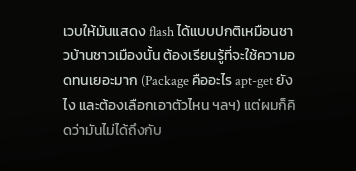เวบให้มันแสดง flash ได้แบบปกติเหมือนชาวบ้านชาวเมืองนั้น ต้องเรียนรู้ที่จะใช้ความอดทนเยอะมาก (Package คืออะไร apt-get ยังไง และต้องเลือกเอาตัวไหน ฯลฯ) แต่ผมก็คิดว่ามันไม่ได้ถึงกับ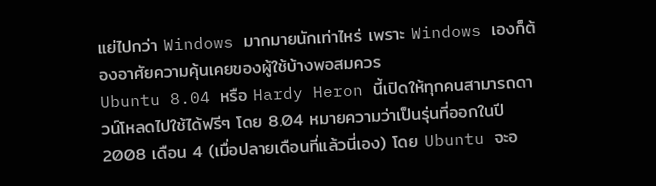แย่ไปกว่า Windows มากมายนักเท่าไหร่ เพราะ Windows เองก็ต้องอาศัยความคุ้นเคยของผู้ใช้บ้างพอสมควร
Ubuntu 8.04 หรือ Hardy Heron นี้เปิดให้ทุกคนสามารถดาวน์โหลดไปใช้ได้ฟรีๆ โดย 8.04 หมายความว่าเป็นรุ่นที่ออกในปี 2008 เดือน 4 (เมื่อปลายเดือนที่แล้วนี่เอง) โดย Ubuntu จะอ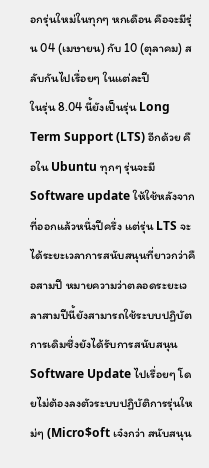อกรุ่นใหม่ในทุกๆ หกเดือน คือจะมีรุ่น 04 (เมษายน) กับ 10 (ตุลาคม) สลับกันไปเรื่อยๆ ในแต่ละปี
ในรุ่น 8.04 นี้ยังเป็นรุ่น Long Term Support (LTS) อีกด้วย คือใน Ubuntu ทุกๆ รุ่นจะมี Software update ให้ใช้หลังจากที่ออกแล้วหนึ่งปีครึ่ง แต่รุ่น LTS จะได้ระยะเวลาการสนับสนุนที่ยาวกว่าคือสามปี หมายความว่าตลอดระยะเวลาสามปีนี้ยังสามารถใช้ระบบปฏิบัตการเดิมซึ่งยังได้รับการสนับสนุน Software Update ไปเรื่อยๆ โดยไม่ต้องลงตัวระบบปฏิบัติการรุ่นใหม่ๆ (Micro$oft เจ๋งกว่า สนับสนุน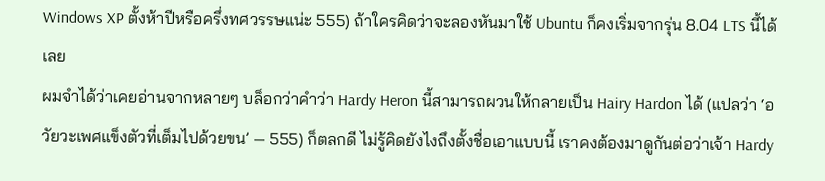Windows XP ตั้งห้าปีหรือครึ่งทศวรรษแน่ะ 555) ถ้าใครคิดว่าจะลองหันมาใช้ Ubuntu ก็คงเริ่มจากรุ่น 8.04 LTS นี้ได้เลย
ผมจำได้ว่าเคยอ่านจากหลายๆ บล็อกว่าคำว่า Hardy Heron นี้สามารถผวนให้กลายเป็น Hairy Hardon ได้ (แปลว่า ‘อวัยวะเพศแข็งตัวที่เต็มไปด้วยขน’ — 555) ก็ตลกดี ไม่รู้คิดยังไงถึงตั้งชื่อเอาแบบนี้ เราคงต้องมาดูกันต่อว่าเจ้า Hardy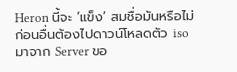Heron นี้จะ ‘แข็ง’ สมชื่อมันหรือไม่
ก่อนอื่นต้องไปดาวน์โหลดตัว iso มาจาก Server ขอ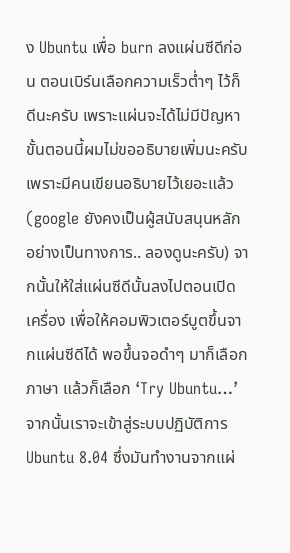ง Ubuntu เพื่อ burn ลงแผ่นซีดีก่อน ตอนเบิร์นเลือกความเร็วต่ำๆ ไว้ก็ดีนะครับ เพราะแผ่นจะได้ไม่มีปัญหา ขั้นตอนนี้ผมไม่ขออธิบายเพิ่มนะครับ เพราะมีคนเขียนอธิบายไว้เยอะแล้ว (google ยังคงเป็นผู้สนับสนุนหลักอย่างเป็นทางการ.. ลองดูนะครับ) จากนั้นให้ใส่แผ่นซีดีนั้นลงไปตอนเปิดเครื่อง เพื่อให้คอมพิวเตอร์บูตขึ้นจากแผ่นซีดีได้ พอขึ้นจอดำๆ มาก็เลือกภาษา แล้วก็เลือก ‘Try Ubuntu…’
จากนั้นเราจะเข้าสู่ระบบปฏิบัติการ Ubuntu 8.04 ซึ่งมันทำงานจากแผ่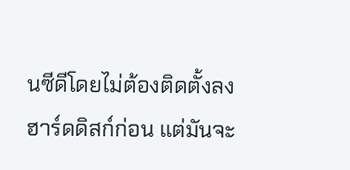นซีดีโดยไม่ต้องติดตั้งลงฮาร์ดดิสก์ก่อน แต่มันจะ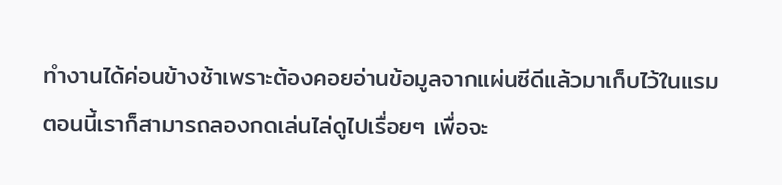ทำงานได้ค่อนข้างช้าเพราะต้องคอยอ่านข้อมูลจากแผ่นซีดีแล้วมาเก็บไว้ในแรม ตอนนี้เราก็สามารถลองกดเล่นไล่ดูไปเรื่อยๆ เพื่อจะ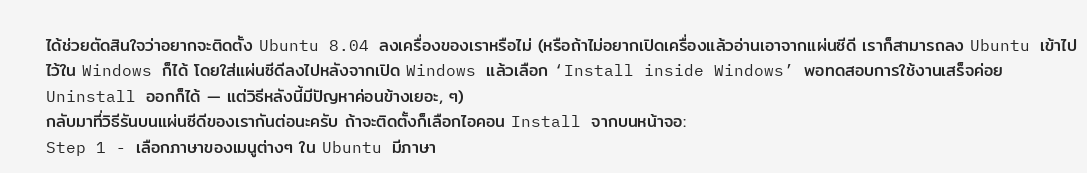ได้ช่วยตัดสินใจว่าอยากจะติดตั้ง Ubuntu 8.04 ลงเครื่องของเราหรือไม่ (หรือถ้าไม่อยากเปิดเครื่องแล้วอ่านเอาจากแผ่นซีดี เราก็สามารถลง Ubuntu เข้าไปไว้ใน Windows ก็ได้ โดยใส่แผ่นซีดีลงไปหลังจากเปิด Windows แล้วเลือก ‘Install inside Windows’ พอทดสอบการใช้งานเสร็จค่อย Uninstall ออกก็ได้ — แต่วิธีหลังนี้มีปัญหาค่อนข้างเยอะ, ๆ)
กลับมาที่วิธีรันบนแผ่นซีดีของเรากันต่อนะครับ ถ้าจะติดตั้งก็เลือกไอคอน Install จากบนหน้าจอ:
Step 1 - เลือกภาษาของเมนูต่างๆ ใน Ubuntu มีภาษา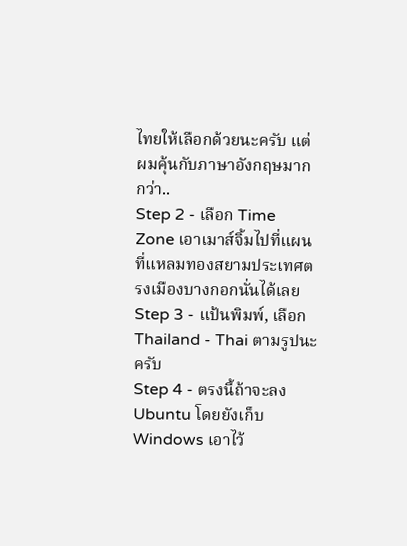ไทยให้เลือกด้วยนะครับ แต่ผมคุ้นกับภาษาอังกฤษมากกว่า..
Step 2 - เลือก Time Zone เอาเมาส์จิ้มไปที่แผนที่แหลมทองสยามประเทศตรงเมืองบางกอกนั่นได้เลย
Step 3 - แป้นพิมพ์, เลือก Thailand - Thai ตามรูปนะครับ
Step 4 - ตรงนี้ถ้าจะลง Ubuntu โดยยังเก็บ Windows เอาไว้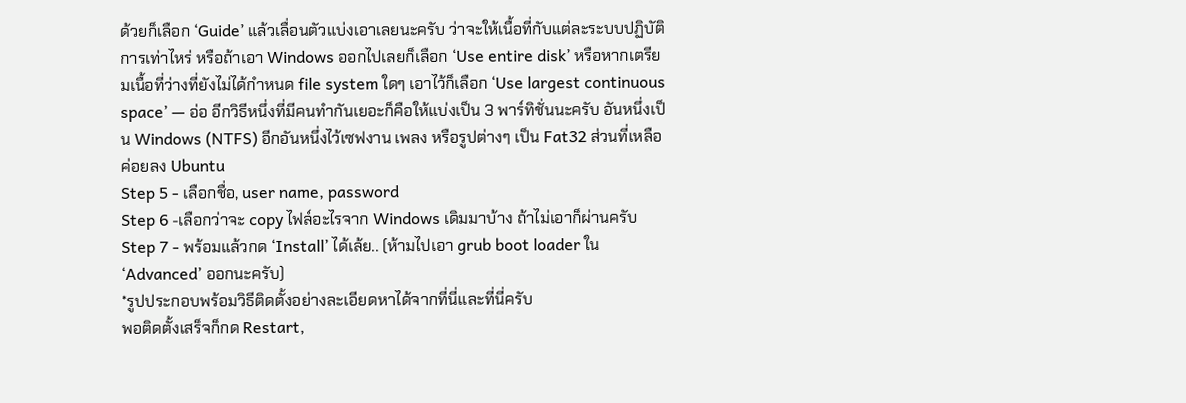ด้วยก็เลือก ‘Guide’ แล้วเลื่อนตัวแบ่งเอาเลยนะครับ ว่าจะให้เนื้อที่กับแต่ละระบบปฏิบัติการเท่าไหร่ หรือถ้าเอา Windows ออกไปเลยก็เลือก ‘Use entire disk’ หรือหากเตรียมเนื้อที่ว่างที่ยังไม่ได้กำหนด file system ใดๆ เอาไว้ก็เลือก ‘Use largest continuous space’ — อ่อ อีกวิธีหนึ่งที่มีคนทำกันเยอะก็คือให้แบ่งเป็น 3 พาร์ทิชั่นนะครับ อันหนึ่งเป็น Windows (NTFS) อีกอันหนึ่งไว้เซฟงาน เพลง หรือรูปต่างๆ เป็น Fat32 ส่วนที่เหลือค่อยลง Ubuntu
Step 5 - เลือกชื่อ, user name, password
Step 6 -เลือกว่าจะ copy ไฟล์อะไรจาก Windows เดิมมาบ้าง ถ้าไม่เอาก็ผ่านครับ
Step 7 - พร้อมแล้วกด ‘Install’ ได้เล้ย.. (ห้ามไปเอา grub boot loader ใน ‘Advanced’ ออกนะครับ)
*รูปประกอบพร้อมวิธีติดตั้งอย่างละเอียดหาได้จากที่นี่และที่นี่ครับ
พอติดตั้งเสร็จก็กด Restart,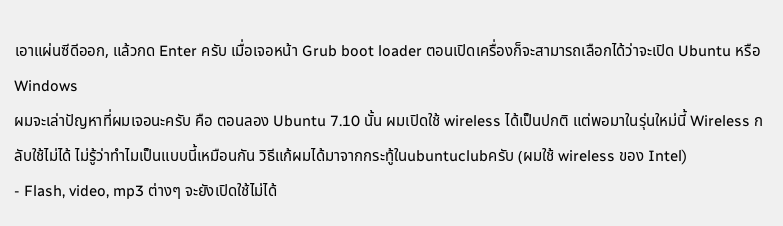เอาแผ่นซีดีออก, แล้วกด Enter ครับ เมื่อเจอหน้า Grub boot loader ตอนเปิดเครื่องก็จะสามารถเลือกได้ว่าจะเปิด Ubuntu หรือ Windows
ผมจะเล่าปัญหาที่ผมเจอนะครับ คือ ตอนลอง Ubuntu 7.10 นั้น ผมเปิดใช้ wireless ได้เป็นปกติ แต่พอมาในรุ่นใหม่นี้ Wireless กลับใช้ไม่ได้ ไม่รู้ว่าทำไมเป็นแบบนี้เหมือนกัน วิธีแก้ผมได้มาจากกระทู้ในubuntuclubครับ (ผมใช้ wireless ของ Intel)
- Flash, video, mp3 ต่างๆ จะยังเปิดใช้ไม่ได้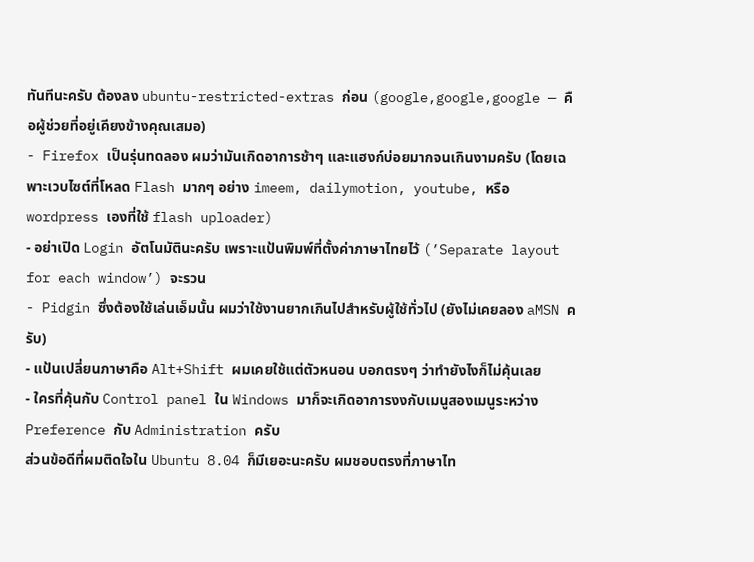ทันทีนะครับ ต้องลง ubuntu-restricted-extras ก่อน (google,google,google — คือผู้ช่วยที่อยู่เคียงข้างคุณเสมอ)
- Firefox เป็นรุ่นทดลอง ผมว่ามันเกิดอาการช้าๆ และแฮงก์บ่อยมากจนเกินงามครับ (โดยเฉพาะเวบไซต์ที่โหลด Flash มากๆ อย่าง imeem, dailymotion, youtube, หรือ wordpress เองที่ใช้ flash uploader)
- อย่าเปิด Login อัตโนมัตินะครับ เพราะแป้นพิมพ์ที่ตั้งค่าภาษาไทยไว้ (’Separate layout for each window’) จะรวน
- Pidgin ซึ่งต้องใช้เล่นเอ็มนั้น ผมว่าใช้งานยากเกินไปสำหรับผู้ใช้ทั่วไป (ยังไม่เคยลอง aMSN ครับ)
- แป้นเปลี่ยนภาษาคือ Alt+Shift ผมเคยใช้แต่ตัวหนอน บอกตรงๆ ว่าทำยังไงก็ไม่คุ้นเลย
- ใครที่คุ้นกับ Control panel ใน Windows มาก็จะเกิดอาการงงกับเมนูสองเมนูระหว่าง Preference กับ Administration ครับ
ส่วนข้อดีที่ผมติดใจใน Ubuntu 8.04 ก็มีเยอะนะครับ ผมชอบตรงที่ภาษาไท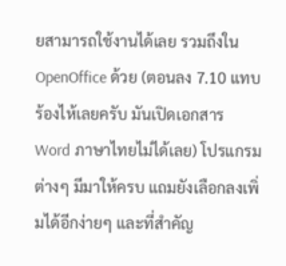ยสามารถใช้งานได้เลย รวมถึงใน OpenOffice ด้วย (ตอนลง 7.10 แทบร้องไห้เลยครับ มันเปิดเอกสาร Word ภาษาไทยไม่ได้เลย) โปรแกรมต่างๆ มีมาให้ครบ แถมยังเลือกลงเพิ่มได้อีกง่ายๆ และที่สำคัญ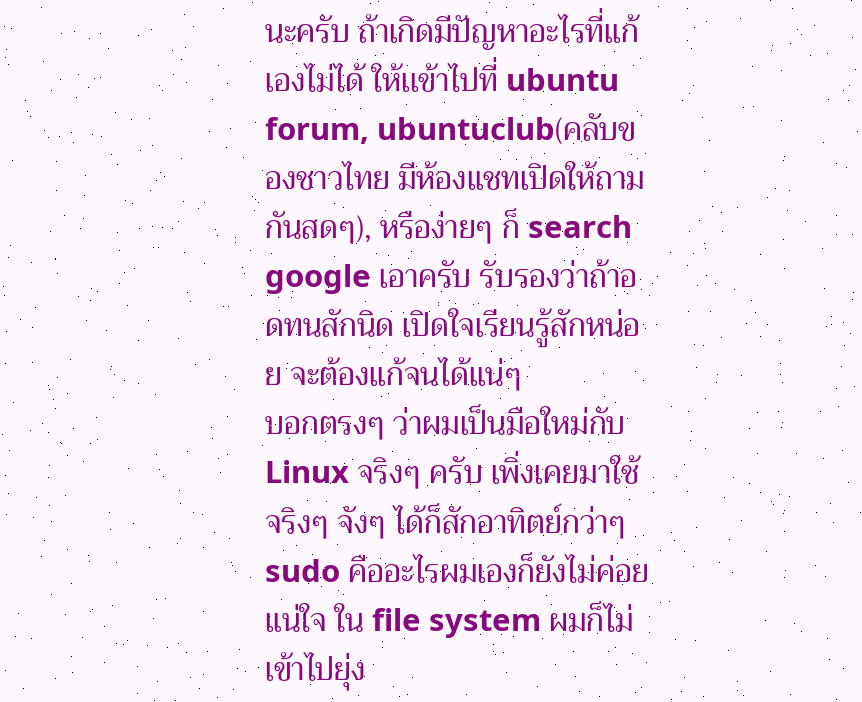นะครับ ถ้าเกิดมีปัญหาอะไรที่แก้เองไม่ได้ ให้เเข้าไปที่ ubuntu forum, ubuntuclub(คลับของชาวไทย มีห้องแชทเปิดให้ถามกันสดๆ), หรือง่ายๆ ก็ search google เอาครับ รับรองว่าถ้าอดทนสักนิด เปิดใจเรียนรู้สักหน่อย จะต้องแก้จนได้แน่ๆ
บอกตรงๆ ว่าผมเป็นมือใหม่กับ Linux จริงๆ ครับ เพิ่งเคยมาใช้จริงๆ จังๆ ได้ก็สักอาทิตย์กว่าๆ sudo คืออะไรผมเองก็ยังไม่ค่อยแน่ใจ ใน file system ผมก็ไม่เข้าไปยุ่ง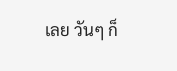เลย วันๆ ก็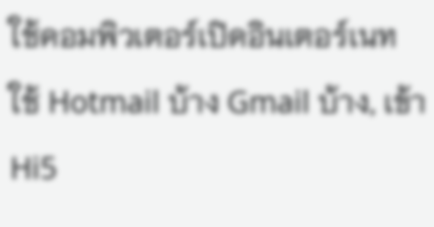ใช้คอมพิวเตอร์เปิดอินเตอร์เนท ใช้ Hotmail บ้าง Gmail บ้าง, เข้า Hi5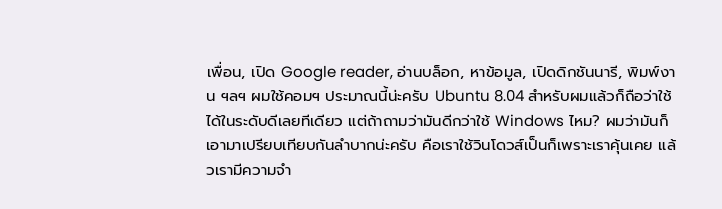เพื่อน, เปิด Google reader, อ่านบล็อก, หาข้อมูล, เปิดดิกชันนารี, พิมพ์งาน ฯลฯ ผมใช้คอมฯ ประมาณนี้น่ะครับ Ubuntu 8.04 สำหรับผมแล้วก็ถือว่าใช้ได้ในระดับดีเลยทีเดียว แต่ถ้าถามว่ามันดีกว่าใช้ Windows ไหม? ผมว่ามันก็เอามาเปรียบเทียบกันลำบากน่ะครับ คือเราใช้วินโดวส์เป็นก็เพราะเราคุ้นเคย แล้วเรามีความจำ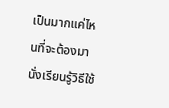เป็นมากแค่ไหนที่จะต้องมานั่งเรียนรู้วิธีใช้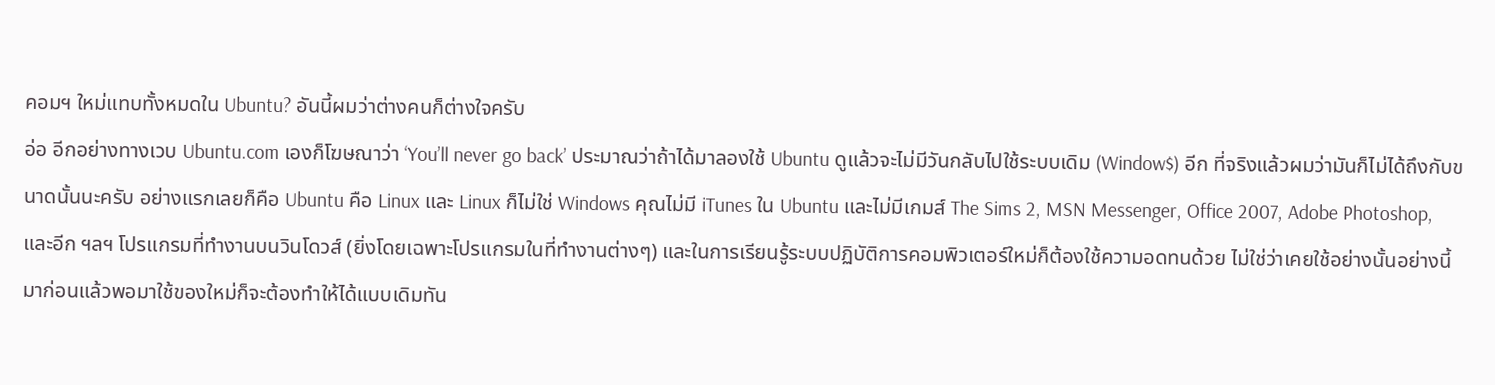คอมฯ ใหม่แทบทั้งหมดใน Ubuntu? อันนี้ผมว่าต่างคนก็ต่างใจครับ
อ่อ อีกอย่างทางเวบ Ubuntu.com เองก็โฆษณาว่า ‘You’ll never go back’ ประมาณว่าถ้าได้มาลองใช้ Ubuntu ดูแล้วจะไม่มีวันกลับไปใช้ระบบเดิม (Window$) อีก ที่จริงแล้วผมว่ามันก็ไม่ได้ถึงกับขนาดนั้นนะครับ อย่างแรกเลยก็คือ Ubuntu คือ Linux และ Linux ก็ไม่ใช่ Windows คุณไม่มี iTunes ใน Ubuntu และไม่มีเกมส์ The Sims 2, MSN Messenger, Office 2007, Adobe Photoshop, และอีก ฯลฯ โปรแกรมที่ทำงานบนวินโดวส์ (ยิ่งโดยเฉพาะโปรแกรมในที่ทำงานต่างๆ) และในการเรียนรู้ระบบปฏิบัติการคอมพิวเตอร์ใหม่ก็ต้องใช้ความอดทนด้วย ไม่ใช่ว่าเคยใช้อย่างนั้นอย่างนี้มาก่อนแล้วพอมาใช้ของใหม่ก็จะต้องทำให้ได้แบบเดิมทัน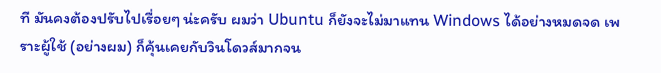ที มันคงต้องปรับไปเรื่อยๆ น่ะครับ ผมว่า Ubuntu ก็ยังจะไม่มาแทน Windows ได้อย่างหมดจด เพราะผู้ใช้ (อย่างผม) ก็คุ้นเคยกับวินโดวส์มากจน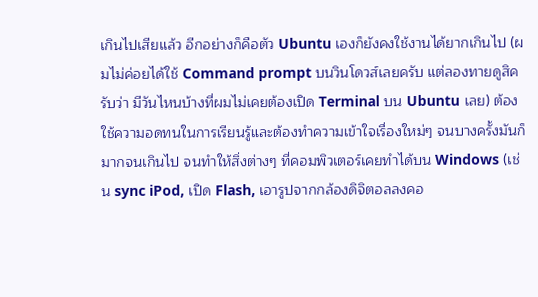เกินไปเสียแล้ว อีกอย่างก็คือตัว Ubuntu เองก็ยังคงใช้งานได้ยากเกินไป (ผมไม่ค่อยได้ใช้ Command prompt บนวินโดวส์เลยครับ แต่ลองทายดูสิครับว่า มีวันไหนบ้างที่ผมไม่เคยต้องเปิด Terminal บน Ubuntu เลย) ต้องใช้ความอดทนในการเรียนรู้และต้องทำความเข้าใจเรื่องใหม่ๆ จนบางครั้งมันก็มากจนเกินไป จนทำให้สิ่งต่างๆ ที่คอมพิวเตอร์เคยทำได้บน Windows (เช่น sync iPod, เปิด Flash, เอารูปจากกล้องดิจิตอลลงคอ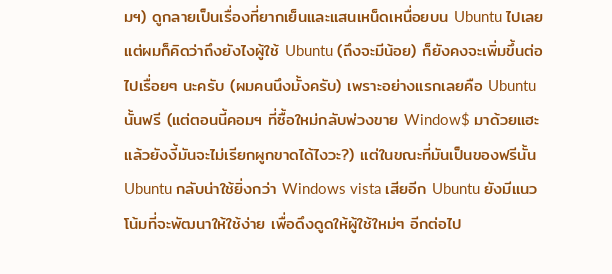มฯ) ดูกลายเป็นเรื่องที่ยากเย็นและแสนเหน็ดเหนื่อยบน Ubuntu ไปเลย
แต่ผมก็คิดว่าถึงยังไงผู้ใช้ Ubuntu (ถึงจะมีน้อย) ก็ยังคงจะเพิ่มขึ้นต่อไปเรื่อยๆ นะครับ (ผมคนนึงมั้งครับ) เพราะอย่างแรกเลยคือ Ubuntu นั้นฟรี (แต่ตอนนี้คอมฯ ที่ซื้อใหม่กลับพ่วงขาย Window$ มาด้วยแฮะ แล้วยังงี้มันจะไม่เรียกผูกขาดได้ไงวะ?) แต่ในขณะที่มันเป็นของฟรีนั้น Ubuntu กลับน่าใช้ยิ่งกว่า Windows vista เสียอีก Ubuntu ยังมีแนวโน้มที่จะพัฒนาให้ใช้ง่าย เพื่อดึงดูดให้ผู้ใช้ใหม่ๆ อีกต่อไป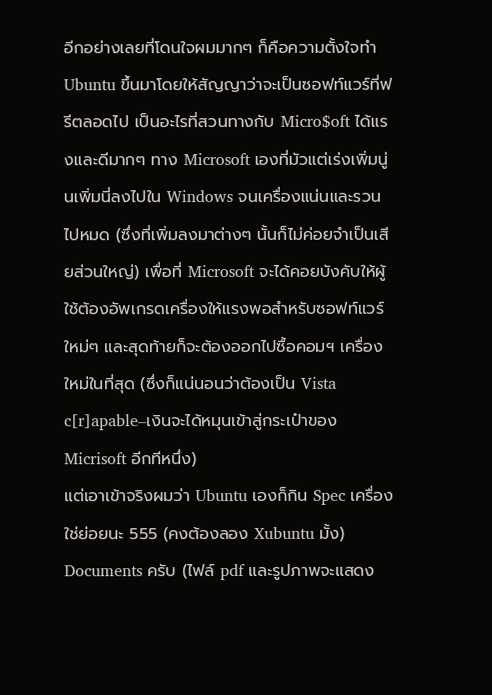อีกอย่างเลยที่โดนใจผมมากๆ ก็คือความตั้งใจทำ Ubuntu ขึ้นมาโดยให้สัญญาว่าจะเป็นซอฟท์แวร์ที่ฟรีตลอดไป เป็นอะไรที่สวนทางกับ Micro$oft ได้แรงและดีมากๆ ทาง Microsoft เองที่มัวแต่เร่งเพิ่มนู่นเพิ่มนี่ลงไปใน Windows จนเครื่องแน่นและรวนไปหมด (ซึ่งที่เพิ่มลงมาต่างๆ นั้นก็ไม่ค่อยจำเป็นเสียส่วนใหญ่) เพื่อที่ Microsoft จะได้คอยบังคับให้ผู้ใช้ต้องอัพเกรดเครื่องให้แรงพอสำหรับซอฟท์แวร์ใหม่ๆ และสุดท้ายก็จะต้องออกไปซื้อคอมฯ เครื่องใหม่ในที่สุด (ซึ่งก็แน่นอนว่าต้องเป็น Vista c[r]apable–เงินจะได้หมุนเข้าสู่กระเป๋าของ Micrisoft อีกทีหนึ่ง)
แต่เอาเข้าจริงผมว่า Ubuntu เองก็กิน Spec เครื่องใช่ย่อยนะ 555 (คงต้องลอง Xubuntu มั้ง)
Documents ครับ (ไฟล์ pdf และรูปภาพจะแสดง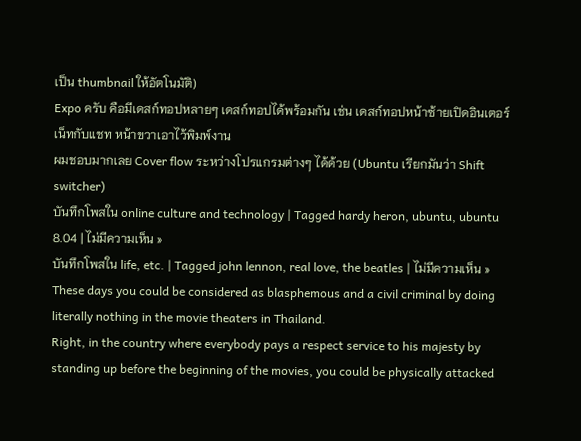เป็น thumbnail ให้อัตโนมัติ)
Expo ครับ คือมีเดสก์ทอปหลายๆ เดสก์ทอปได้พร้อมกัน เช่น เดสก์ทอปหน้าซ้ายเปิดอินเตอร์เน็ทกับแชท หน้าขวาเอาไว้พิมพ์งาน
ผมชอบมากเลย Cover flow ระหว่างโปรแกรมต่างๆ ได้ด้วย (Ubuntu เรียกมันว่า Shift switcher)
บันทึกโพสใน online culture and technology | Tagged hardy heron, ubuntu, ubuntu 8.04 | ไม่มีความเห็น »
บันทึกโพสใน life, etc. | Tagged john lennon, real love, the beatles | ไม่มีความเห็น »
These days you could be considered as blasphemous and a civil criminal by doing literally nothing in the movie theaters in Thailand.
Right, in the country where everybody pays a respect service to his majesty by standing up before the beginning of the movies, you could be physically attacked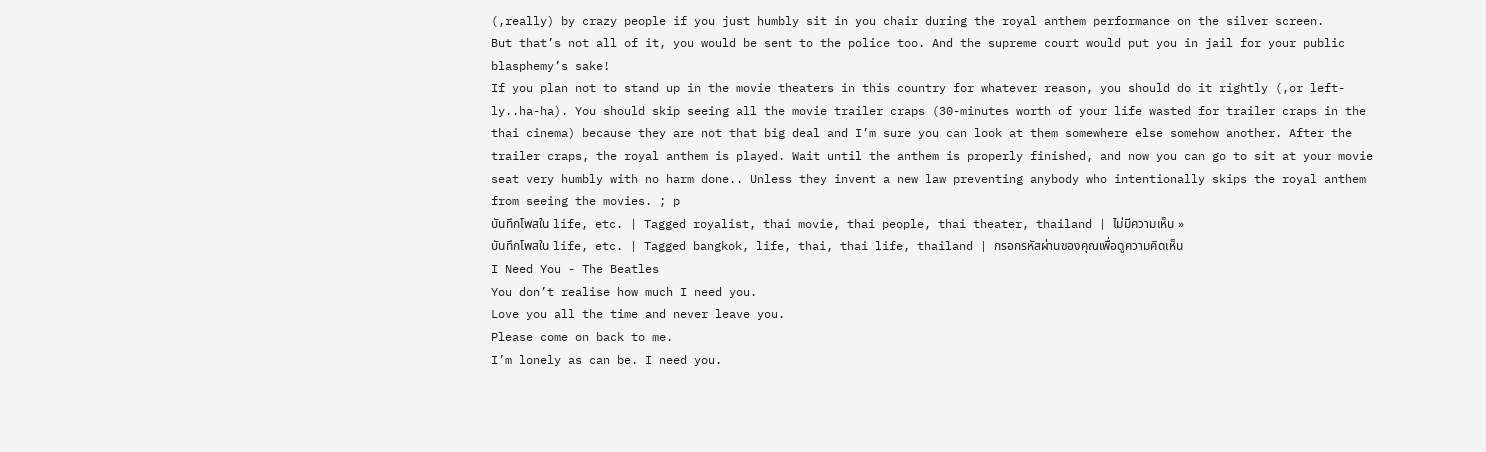(,really) by crazy people if you just humbly sit in you chair during the royal anthem performance on the silver screen.
But that’s not all of it, you would be sent to the police too. And the supreme court would put you in jail for your public blasphemy’s sake!
If you plan not to stand up in the movie theaters in this country for whatever reason, you should do it rightly (,or left-ly..ha-ha). You should skip seeing all the movie trailer craps (30-minutes worth of your life wasted for trailer craps in the thai cinema) because they are not that big deal and I’m sure you can look at them somewhere else somehow another. After the trailer craps, the royal anthem is played. Wait until the anthem is properly finished, and now you can go to sit at your movie seat very humbly with no harm done.. Unless they invent a new law preventing anybody who intentionally skips the royal anthem from seeing the movies. ; p
บันทึกโพสใน life, etc. | Tagged royalist, thai movie, thai people, thai theater, thailand | ไม่มีความเห็น »
บันทึกโพสใน life, etc. | Tagged bangkok, life, thai, thai life, thailand | กรอกรหัสผ่านของคุณเพื่อดูความคิดเห็น
I Need You - The Beatles
You don’t realise how much I need you.
Love you all the time and never leave you.
Please come on back to me.
I’m lonely as can be. I need you.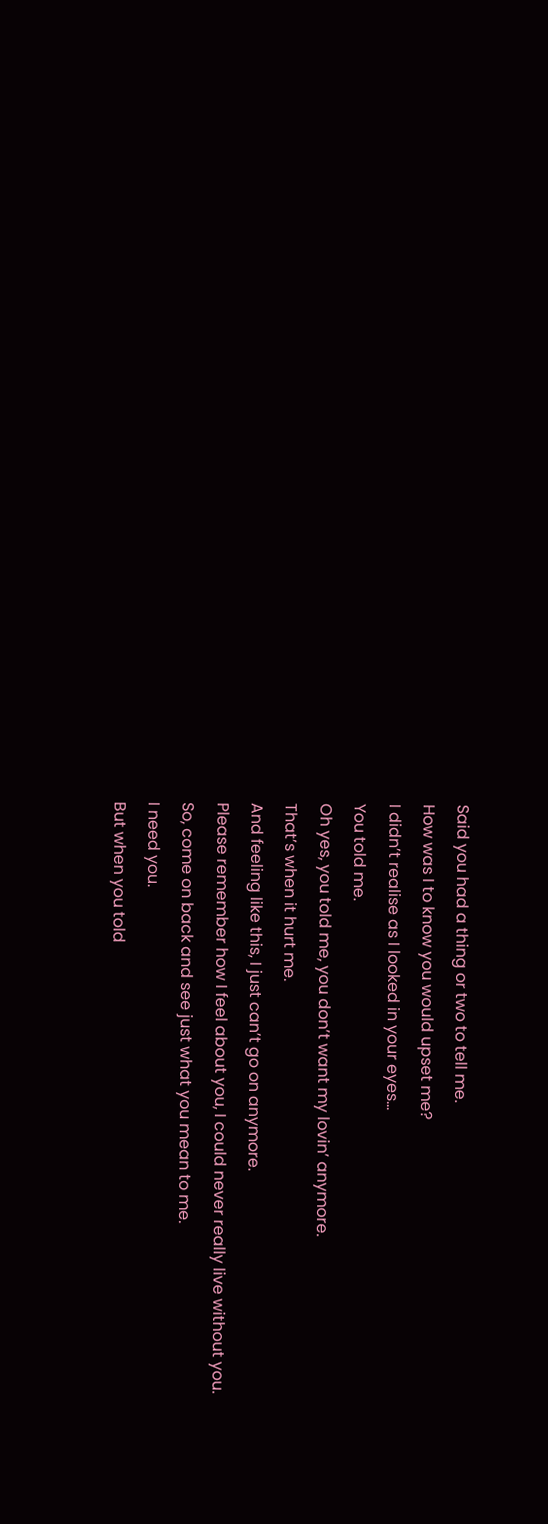Said you had a thing or two to tell me.
How was I to know you would upset me?
I didn’t realise as I looked in your eyes…
You told me.
Oh yes, you told me, you don’t want my lovin’ anymore.
That’s when it hurt me.
And feeling like this, I just can’t go on anymore.
Please remember how I feel about you, I could never really live without you.
So, come on back and see just what you mean to me.
I need you.
But when you told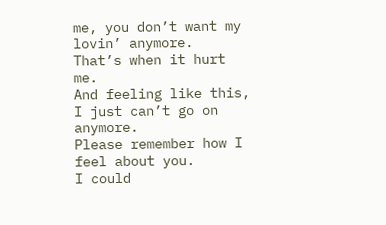me, you don’t want my lovin’ anymore.
That’s when it hurt me.
And feeling like this, I just can’t go on anymore.
Please remember how I feel about you.
I could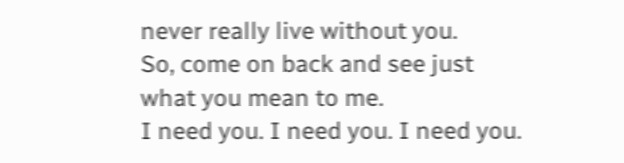never really live without you.
So, come on back and see just what you mean to me.
I need you. I need you. I need you.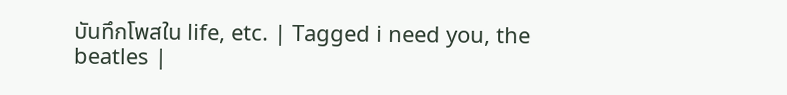บันทึกโพสใน life, etc. | Tagged i need you, the beatles |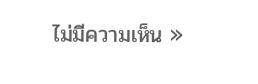ไม่มีความเห็น »